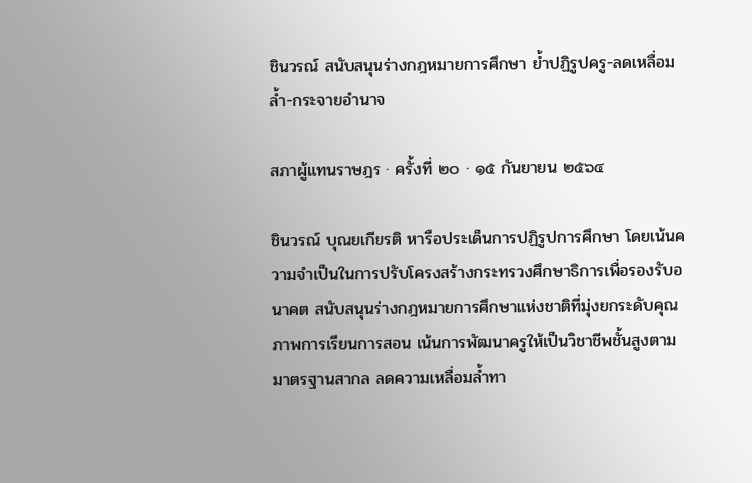ชินวรณ์ สนับสนุนร่างกฎหมายการศึกษา ย้ำปฏิรูปครู-ลดเหลื่อมล้ำ-กระจายอำนาจ

สภาผู้แทนราษฎร · ครั้งที่ ๒๐ · ๑๕ กันยายน ๒๕๖๔

ชินวรณ์ บุณยเกียรติ หารือประเด็นการปฏิรูปการศึกษา โดยเน้นความจำเป็นในการปรับโครงสร้างกระทรวงศึกษาธิการเพื่อรองรับอนาคต สนับสนุนร่างกฎหมายการศึกษาแห่งชาติที่มุ่งยกระดับคุณภาพการเรียนการสอน เน้นการพัฒนาครูให้เป็นวิชาชีพชั้นสูงตามมาตรฐานสากล ลดความเหลื่อมล้ำทา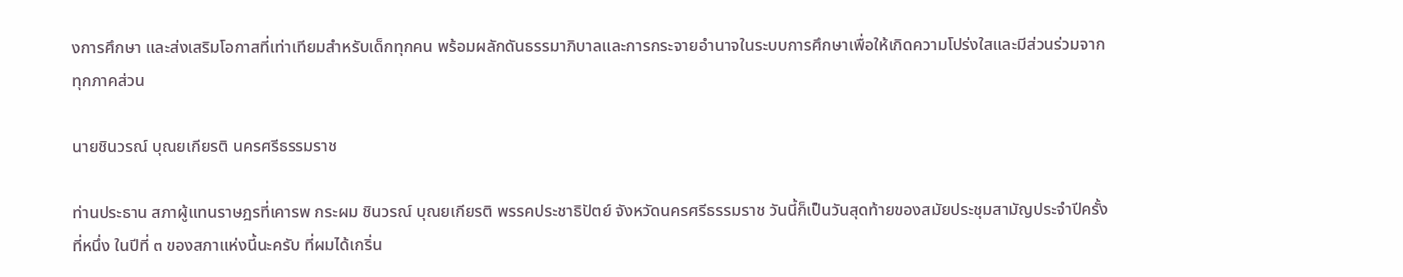งการศึกษา และส่งเสริมโอกาสที่เท่าเทียมสำหรับเด็กทุกคน พร้อมผลักดันธรรมาภิบาลและการกระจายอำนาจในระบบการศึกษาเพื่อให้เกิดความโปร่งใสและมีส่วนร่วมจากทุกภาคส่วน

นายชินวรณ์ บุณยเกียรติ นครศรีธรรมราช

ท่านประธาน สภาผู้แทนราษฎรที่เคารพ กระผม ชินวรณ์ บุณยเกียรติ พรรคประชาธิปัตย์ จังหวัดนครศรีธรรมราช วันนี้ก็เป็นวันสุดท้ายของสมัยประชุมสามัญประจำปีครั้งที่หนึ่ง ในปีที่ ๓ ของสภาแห่งนี้นะครับ ที่ผมได้เกริ่น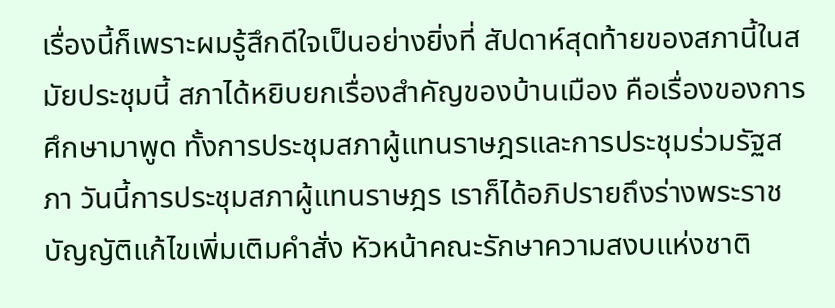เรื่องนี้ก็เพราะผมรู้สึกดีใจเป็นอย่างยิ่งที่ สัปดาห์สุดท้ายของสภานี้ในสมัยประชุมนี้ สภาได้หยิบยกเรื่องสำคัญของบ้านเมือง คือเรื่องของการศึกษามาพูด ทั้งการประชุมสภาผู้แทนราษฎรและการประชุมร่วมรัฐสภา วันนี้การประชุมสภาผู้แทนราษฎร เราก็ได้อภิปรายถึงร่างพระราชบัญญัติแก้ไขเพิ่มเติมคำสั่ง หัวหน้าคณะรักษาความสงบแห่งชาติ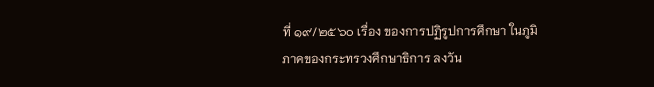ที่ ๑๙/๒๕๖๐ เรื่อง ของการปฏิรูปการศึกษา ในภูมิภาคของกระทรวงศึกษาธิการ ลงวัน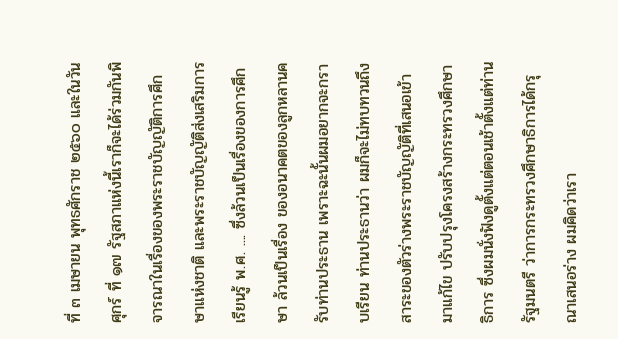ที่ ๓ เมษายน พุทธศักราช ๒๕๖๐ และในวันศุกร์ ที่ ๑๗ รัฐสภาแห่งนี้เราก็จะได้ร่วมกันพิจารณาในเรื่องของพระราชบัญญัติการศึกษาแห่งชาติ และพระราชบัญญัติส่งเสริมการเรียนรู้ พ.ศ. .... ซึ่งล้วนเป็นเรื่องของการศึกษา ล้วนเป็นเรื่อง ของอนาคตของลูกหลานครับท่านประธาน เพราะฉะนั้นผมอยากจะกราบเรียน ท่านประธานว่า ผมก็จะไม่ทบทวนถึงสาระของตัวร่างพระราชบัญญัติที่เสนอเข้ามาแก้ไข ปรับปรุงโครงสร้างกระทรวงศึกษาธิการ ซึ่งผมนั่งฟังดูตั้งแต่ตอนเช้าตั้งแต่ท่านรัฐมนตรี ว่าการกระทรวงศึกษาธิการได้กรุณาเสนอร่าง ผมคิดว่าเรา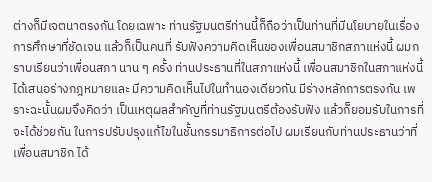ต่างก็มีเจตนาตรงกัน โดยเฉพาะ ท่านรัฐมนตรีท่านนี้ก็ถือว่าเป็นท่านที่มีนโยบายในเรื่องการศึกษาที่ชัดเจน แล้วก็เป็นคนที่ รับฟังความคิดเห็นของเพื่อนสมาชิกสภาแห่งนี้ ผมกราบเรียนว่าเพื่อนสภา นาน ๆ ครั้ง ท่านประธานที่ในสภาแห่งนี้ เพื่อนสมาชิกในสภาแห่งนี้ได้เสนอร่างกฎหมายและ มีความคิดเห็นไปในทำนองเดียวกัน มีร่างหลักการตรงกัน เพราะฉะนั้นผมจึงคิดว่า เป็นเหตุผลสำคัญที่ท่านรัฐมนตรีต้องรับฟัง แล้วก็ยอมรับในการที่จะได้ช่วยกัน ในการปรับปรุงแก้ไขในชั้นกรรมาธิการต่อไป ผมเรียนกับท่านประธานว่าที่เพื่อนสมาชิก ได้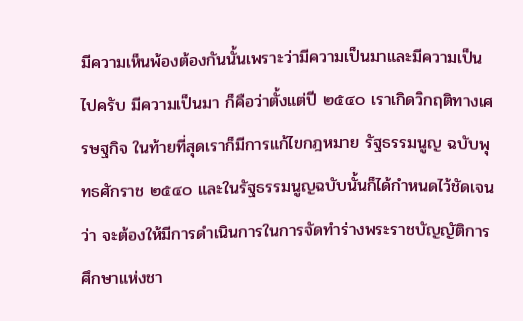มีความเห็นพ้องต้องกันนั้นเพราะว่ามีความเป็นมาและมีความเป็นไปครับ มีความเป็นมา ก็คือว่าตั้งแต่ปี ๒๕๔๐ เราเกิดวิกฤติทางเศรษฐกิจ ในท้ายที่สุดเราก็มีการแก้ไขกฎหมาย รัฐธรรมนูญ ฉบับพุทธศักราช ๒๕๔๐ และในรัฐธรรมนูญฉบับนั้นก็ได้กำหนดไว้ชัดเจนว่า จะต้องให้มีการดำเนินการในการจัดทำร่างพระราชบัญญัติการศึกษาแห่งชา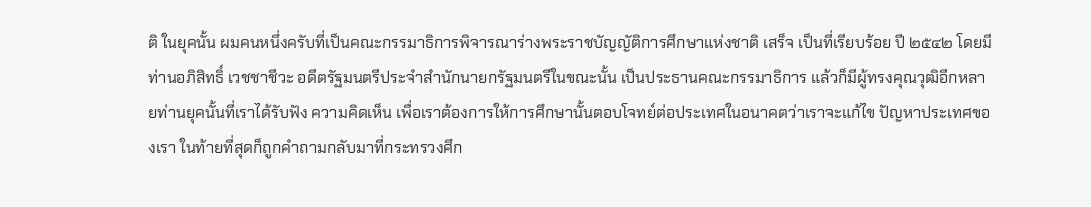ติ ในยุคนั้น ผมคนหนึ่งครับที่เป็นคณะกรรมาธิการพิจารณาร่างพระราชบัญญัติการศึกษาแห่งชาติ เสร็จ เป็นที่เรียบร้อย ปี ๒๕๔๒ โดยมีท่านอภิสิทธิ์ เวชชาชีวะ อดีตรัฐมนตรีประจำสำนักนายกรัฐมนตรีในขณะนั้น เป็นประธานคณะกรรมาธิการ แล้วก็มีผู้ทรงคุณวุฒิอีกหลายท่านยุคนั้นที่เราได้รับฟัง ความคิดเห็น เพื่อเราต้องการให้การศึกษานั้นตอบโจทย์ต่อประเทศในอนาคตว่าเราจะแก้ไข ปัญหาประเทศของเรา ในท้ายที่สุดก็ถูกคำถามกลับมาที่กระทรวงศึก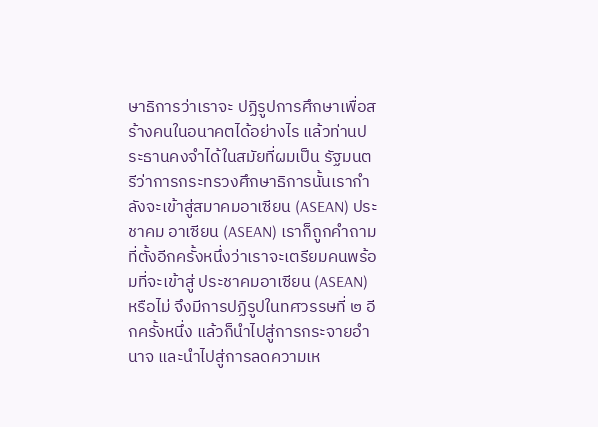ษาธิการว่าเราจะ ปฏิรูปการศึกษาเพื่อสร้างคนในอนาคตได้อย่างไร แล้วท่านประธานคงจำได้ในสมัยที่ผมเป็น รัฐมนตรีว่าการกระทรวงศึกษาธิการนั้นเรากำลังจะเข้าสู่สมาคมอาเซียน (ASEAN) ประชาคม อาเซียน (ASEAN) เราก็ถูกคำถามที่ตั้งอีกครั้งหนึ่งว่าเราจะเตรียมคนพร้อมที่จะเข้าสู่ ประชาคมอาเซียน (ASEAN) หรือไม่ จึงมีการปฏิรูปในทศวรรษที่ ๒ อีกครั้งหนึ่ง แล้วก็นำไปสู่การกระจายอำนาจ และนำไปสู่การลดความเห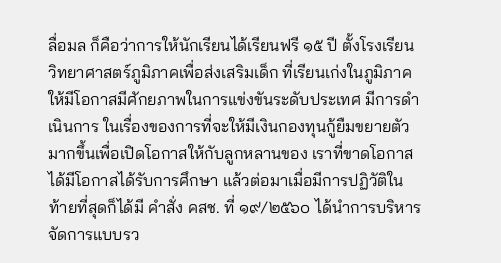ลื่อมล ก็คือว่าการให้นักเรียนได้เรียนฟรี ๑๕ ปี ตั้งโรงเรียนวิทยาศาสตร์ภูมิภาคเพื่อส่งเสริมเด็ก ที่เรียนเก่งในภูมิภาคให้มีโอกาสมีศักยภาพในการแข่งขันระดับประเทศ มีการดำเนินการ ในเรื่องของการที่จะให้มีเงินกองทุนกู้ยืมขยายตัวมากขึ้นเพื่อเปิดโอกาสให้กับลูกหลานของ เราที่ขาดโอกาสได้มีโอกาสได้รับการศึกษา แล้วต่อมาเมื่อมีการปฏิวัติในท้ายที่สุดก็ได้มี คำสั่ง คสช. ที่ ๑๙/๒๕๖๐ ได้นำการบริหารจัดการแบบรว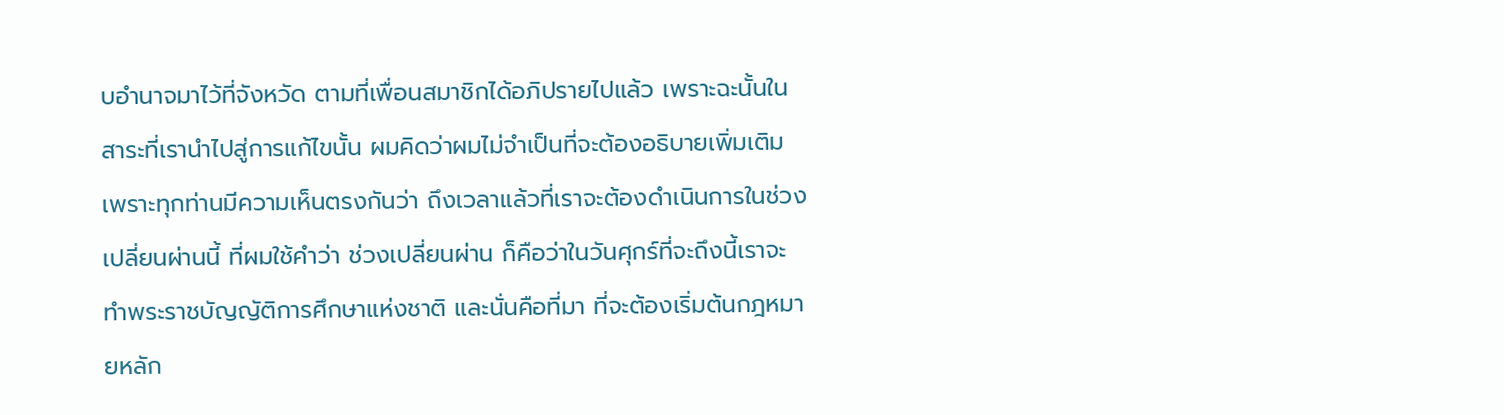บอำนาจมาไว้ที่จังหวัด ตามที่เพื่อนสมาชิกได้อภิปรายไปแล้ว เพราะฉะนั้นในสาระที่เรานำไปสู่การแก้ไขนั้น ผมคิดว่าผมไม่จำเป็นที่จะต้องอธิบายเพิ่มเติม เพราะทุกท่านมีความเห็นตรงกันว่า ถึงเวลาแล้วที่เราจะต้องดำเนินการในช่วงเปลี่ยนผ่านนี้ ที่ผมใช้คำว่า ช่วงเปลี่ยนผ่าน ก็คือว่าในวันศุกร์ที่จะถึงนี้เราจะทำพระราชบัญญัติการศึกษาแห่งชาติ และนั่นคือที่มา ที่จะต้องเริ่มต้นกฎหมายหลัก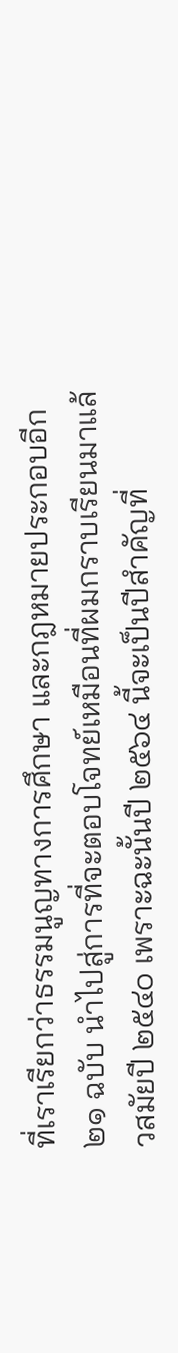ที่เราเรียกว่าธรรมนูญทางการศึกษา และกฎหมายประกอบอีก ๒๑ ฉบับ นำไปสู่การที่จะตอบโจทย์เหมือนที่ผมกราบเรียนมาแล้วสมัยปี ๒๕๔๐ เพราะฉะนั้นปี ๒๕๖๔ นี้จะเป็นปีสำคัญที่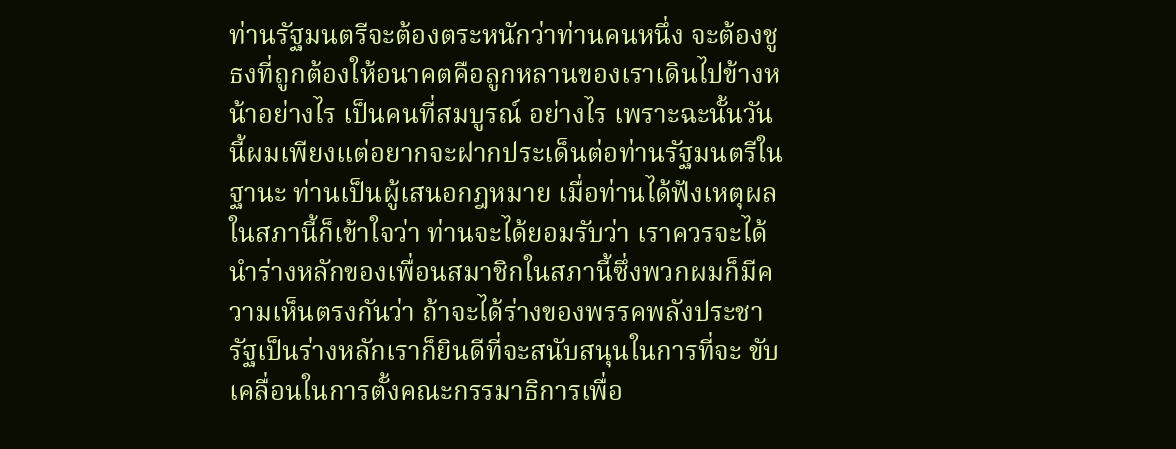ท่านรัฐมนตรีจะต้องตระหนักว่าท่านคนหนึ่ง จะต้องชูธงที่ถูกต้องให้อนาคตคือลูกหลานของเราเดินไปข้างหน้าอย่างไร เป็นคนที่สมบูรณ์ อย่างไร เพราะฉะนั้นวันนี้ผมเพียงแต่อยากจะฝากประเด็นต่อท่านรัฐมนตรีในฐานะ ท่านเป็นผู้เสนอกฎหมาย เมื่อท่านได้ฟังเหตุผลในสภานี้ก็เข้าใจว่า ท่านจะได้ยอมรับว่า เราควรจะได้นำร่างหลักของเพื่อนสมาชิกในสภานี้ซึ่งพวกผมก็มีความเห็นตรงกันว่า ถ้าจะได้ร่างของพรรคพลังประชารัฐเป็นร่างหลักเราก็ยินดีที่จะสนับสนุนในการที่จะ ขับเคลื่อนในการตั้งคณะกรรมาธิการเพื่อ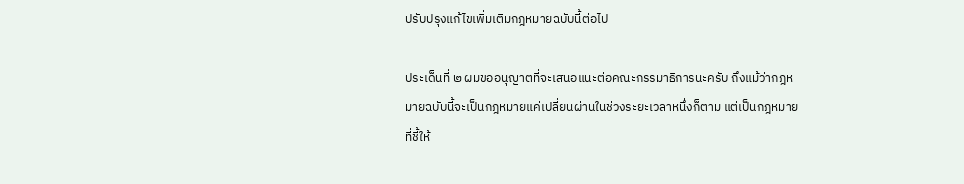ปรับปรุงแก้ไขเพิ่มเติมกฎหมายฉบับนี้ต่อไป

ประเด็นที่ ๒ ผมขออนุญาตที่จะเสนอแนะต่อคณะกรรมาธิการนะครับ ถึงแม้ว่ากฎหมายฉบับนี้จะเป็นกฎหมายแค่เปลี่ยนผ่านในช่วงระยะเวลาหนึ่งก็ตาม แต่เป็นกฎหมายที่ชี้ให้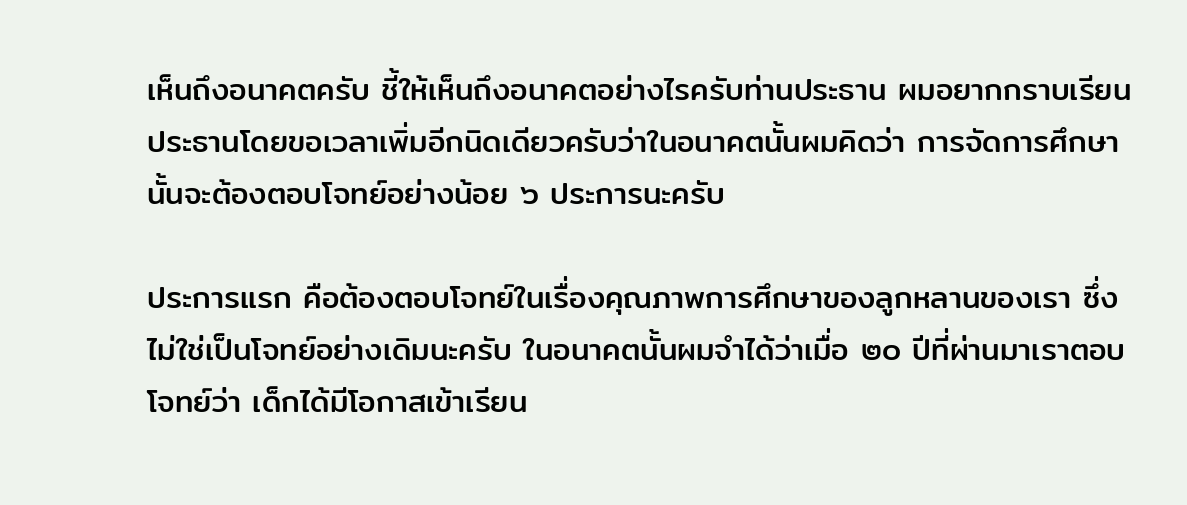เห็นถึงอนาคตครับ ชี้ให้เห็นถึงอนาคตอย่างไรครับท่านประธาน ผมอยากกราบเรียนประธานโดยขอเวลาเพิ่มอีกนิดเดียวครับว่าในอนาคตนั้นผมคิดว่า การจัดการศึกษานั้นจะต้องตอบโจทย์อย่างน้อย ๖ ประการนะครับ

ประการแรก คือต้องตอบโจทย์ในเรื่องคุณภาพการศึกษาของลูกหลานของเรา ซึ่งไม่ใช่เป็นโจทย์อย่างเดิมนะครับ ในอนาคตนั้นผมจำได้ว่าเมื่อ ๒๐ ปีที่ผ่านมาเราตอบโจทย์ว่า เด็กได้มีโอกาสเข้าเรียน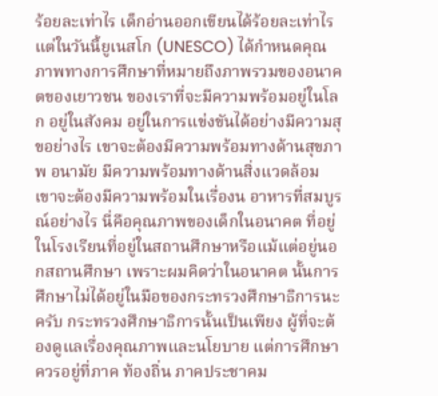ร้อยละเท่าไร เด็กอ่านออกเขียนได้ร้อยละเท่าไร แต่ในวันนี้ยูเนสโก (UNESCO) ได้กำหนดคุณภาพทางการศึกษาที่หมายถึงภาพรวมของอนาคตของเยาวชน ของเราที่จะมีความพร้อมอยู่ในโลก อยู่ในสังคม อยู่ในการแข่งขันได้อย่างมีความสุขอย่างไร เขาจะต้องมีความพร้อมทางด้านสุขภาพ อนามัย มีความพร้อมทางด้านสิ่งแวดล้อม เขาจะต้องมีความพร้อมในเรื่องน อาหารที่สมบูรณ์อย่างไร นี่คือคุณภาพของเด็กในอนาคต ที่อยู่ในโรงเรียนที่อยู่ในสถานศึกษาหรือแม้แต่อยู่นอกสถานศึกษา เพราะผมคิดว่าในอนาคต นั้นการศึกษาไม่ได้อยู่ในมือของกระทรวงศึกษาธิการนะครับ กระทรวงศึกษาธิการนั้นเป็นเพียง ผู้ที่จะต้องดูแลเรื่องคุณภาพและนโยบาย แต่การศึกษาควรอยู่ที่ภาค ท้องถิ่น ภาคประชาคม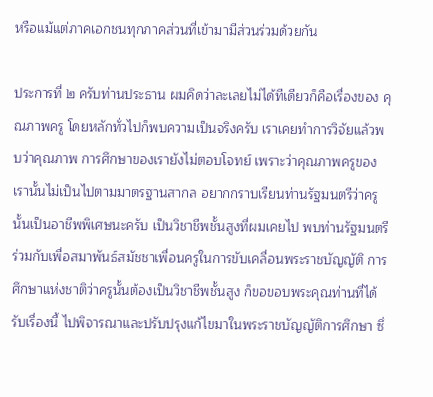หรือแม้แต่ภาคเอกชนทุกภาคส่วนที่เข้ามามีส่วนร่วมด้วยกัน

ประการที่ ๒ ครับท่านประธาน ผมคิดว่าละเลยไม่ได้ทีเดียวก็คือเรื่องของ คุณภาพครู โดยหลักทั่วไปก็พบความเป็นจริงครับ เราเคยทำการวิจัยแล้วพบว่าคุณภาพ การศึกษาของเรายังไม่ตอบโจทย์ เพราะว่าคุณภาพครูของเรานั้นไม่เป็นไปตามมาตรฐานสากล อยากกราบเรียนท่านรัฐมนตรีว่าครูนั้นเป็นอาชีพพิเศษนะครับ เป็นวิชาชีพชั้นสูงที่ผมเคยไป พบท่านรัฐมนตรีร่วมกับเพื่อสมาพันธ์สมัชชาเพื่อนครูในการขับเคลื่อนพระราชบัญญัติ การศึกษาแห่งชาติว่าครูนั้นต้องเป็นวิชาชีพชั้นสูง ก็ขอขอบพระคุณท่านที่ได้รับเรื่องนี้ ไปพิจารณาและปรับปรุงแก้ไขมาในพระราชบัญญัติการศึกษา ซึ่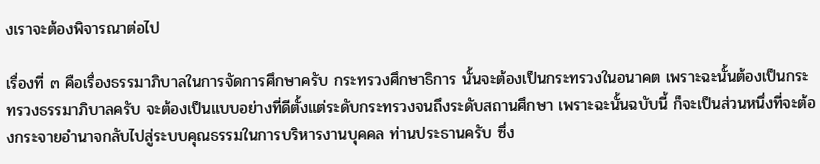งเราจะต้องพิจารณาต่อไป

เรื่องที่ ๓ คือเรื่องธรรมาภิบาลในการจัดการศึกษาครับ กระทรวงศึกษาธิการ นั้นจะต้องเป็นกระทรวงในอนาคต เพราะฉะนั้นต้องเป็นกระทรวงธรรมาภิบาลครับ จะต้องเป็นแบบอย่างที่ดีตั้งแต่ระดับกระทรวงจนถึงระดับสถานศึกษา เพราะฉะนั้นฉบับนี้ ก็จะเป็นส่วนหนึ่งที่จะต้องกระจายอำนาจกลับไปสู่ระบบคุณธรรมในการบริหารงานบุคคล ท่านประธานครับ ซึ่ง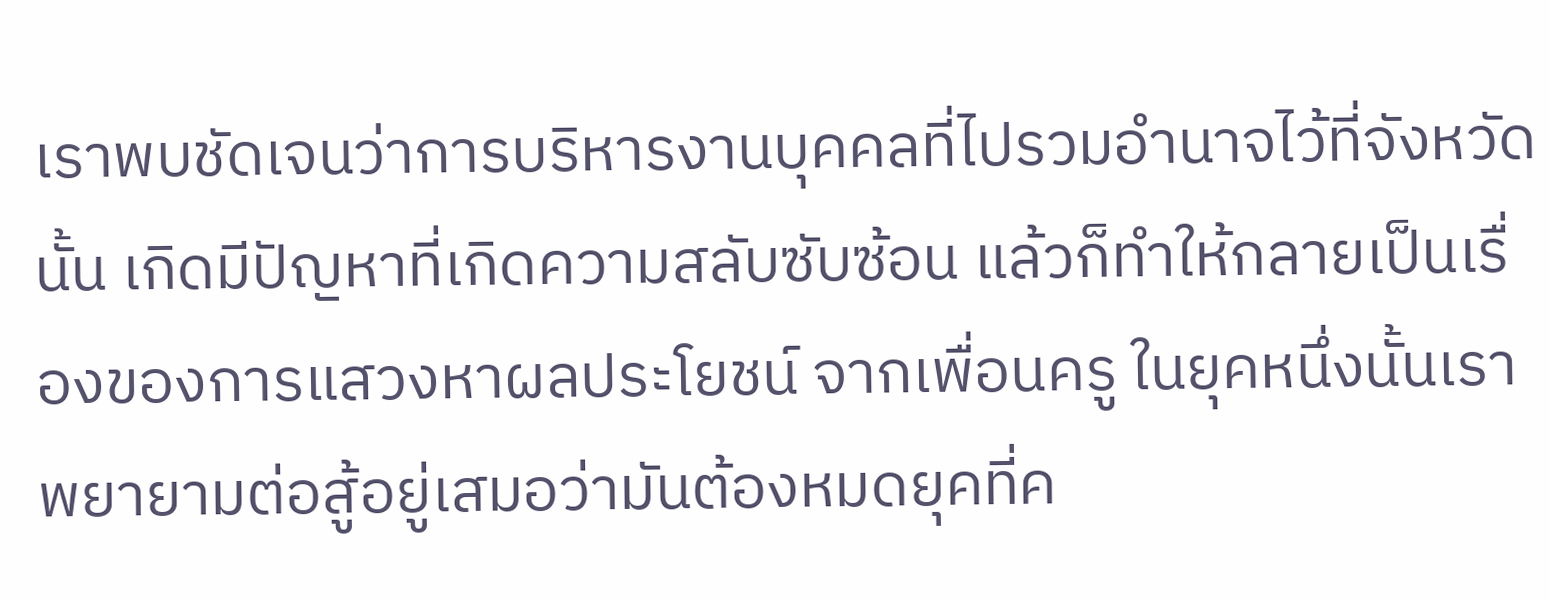เราพบชัดเจนว่าการบริหารงานบุคคลที่ไปรวมอำนาจไว้ที่จังหวัดนั้น เกิดมีปัญหาที่เกิดความสลับซับซ้อน แล้วก็ทำให้กลายเป็นเรื่องของการแสวงหาผลประโยชน์ จากเพื่อนครู ในยุคหนึ่งนั้นเราพยายามต่อสู้อยู่เสมอว่ามันต้องหมดยุคที่ค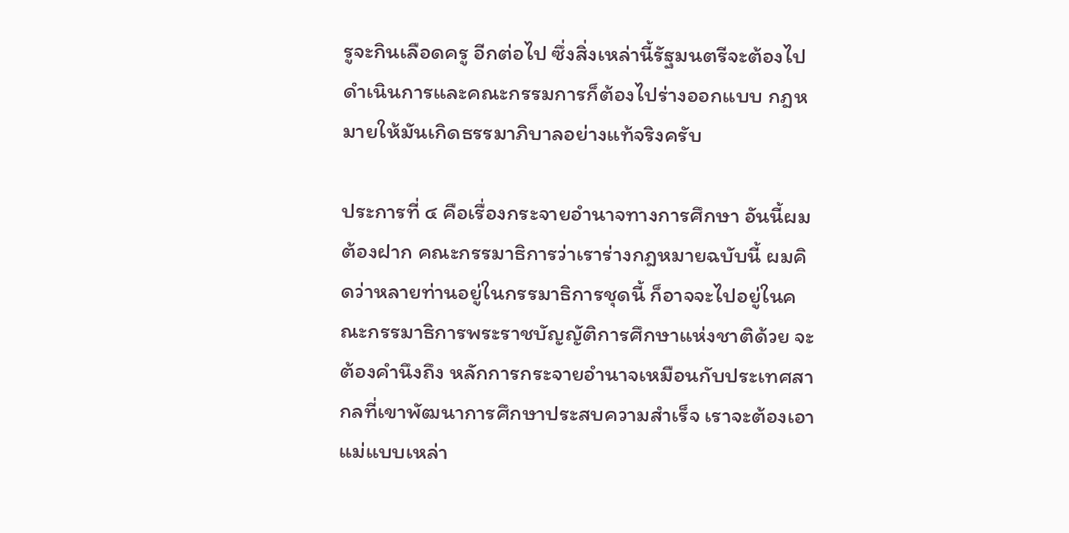รูจะกินเลือดครู อีกต่อไป ซึ่งสิ่งเหล่านี้รัฐมนตรีจะต้องไปดำเนินการและคณะกรรมการก็ต้องไปร่างออกแบบ กฎหมายให้มันเกิดธรรมาภิบาลอย่างแท้จริงครับ

ประการที่ ๔ คือเรื่องกระจายอำนาจทางการศึกษา อันนี้ผมต้องฝาก คณะกรรมาธิการว่าเราร่างกฎหมายฉบับนี้ ผมคิดว่าหลายท่านอยู่ในกรรมาธิการชุดนี้ ก็อาจจะไปอยู่ในคณะกรรมาธิการพระราชบัญญัติการศึกษาแห่งชาติด้วย จะต้องคำนึงถึง หลักการกระจายอำนาจเหมือนกับประเทศสากลที่เขาพัฒนาการศึกษาประสบความสำเร็จ เราจะต้องเอาแม่แบบเหล่า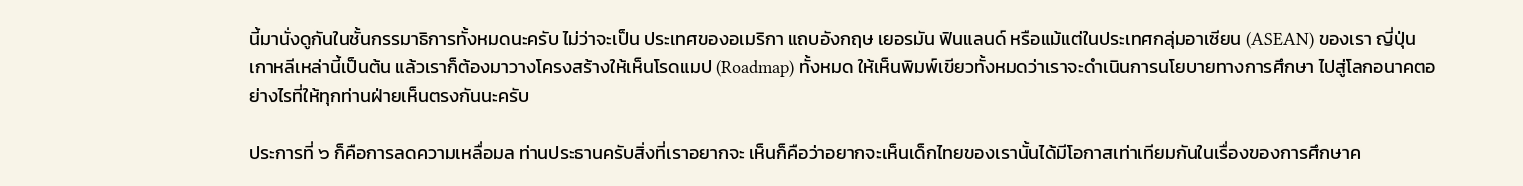นี้มานั่งดูกันในชั้นกรรมาธิการทั้งหมดนะครับ ไม่ว่าจะเป็น ประเทศของอเมริกา แถบอังกฤษ เยอรมัน ฟินแลนด์ หรือแม้แต่ในประเทศกลุ่มอาเซียน (ASEAN) ของเรา ญี่ปุ่น เกาหลีเหล่านี้เป็นต้น แล้วเราก็ต้องมาวางโครงสร้างให้เห็นโรดแมป (Roadmap) ทั้งหมด ให้เห็นพิมพ์เขียวทั้งหมดว่าเราจะดำเนินการนโยบายทางการศึกษา ไปสู่โลกอนาคตอย่างไรที่ให้ทุกท่านฝ่ายเห็นตรงกันนะครับ

ประการที่ ๖ ก็คือการลดความเหลื่อมล ท่านประธานครับสิ่งที่เราอยากจะ เห็นก็คือว่าอยากจะเห็นเด็กไทยของเรานั้นได้มีโอกาสเท่าเทียมกันในเรื่องของการศึกษาค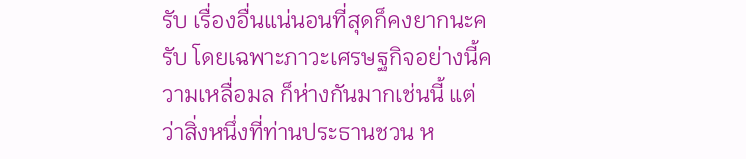รับ เรื่องอื่นแน่นอนที่สุดก็คงยากนะครับ โดยเฉพาะภาวะเศรษฐกิจอย่างนี้ความเหลื่อมล ก็ห่างกันมากเช่นนี้ แต่ว่าสิ่งหนึ่งที่ท่านประธานชวน ห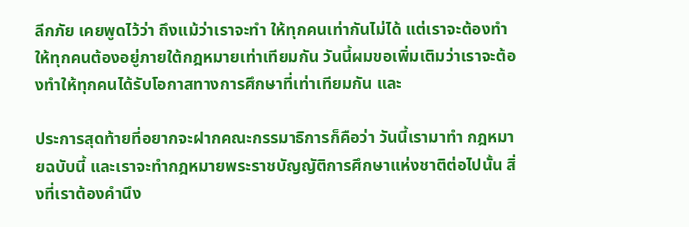ลีกภัย เคยพูดไว้ว่า ถึงแม้ว่าเราจะทำ ให้ทุกคนเท่ากันไม่ได้ แต่เราจะต้องทำให้ทุกคนต้องอยู่ภายใต้กฎหมายเท่าเทียมกัน วันนี้ผมขอเพิ่มเติมว่าเราจะต้องทำให้ทุกคนได้รับโอกาสทางการศึกษาที่เท่าเทียมกัน และ

ประการสุดท้ายที่อยากจะฝากคณะกรรมาธิการก็คือว่า วันนี้เรามาทำ กฎหมายฉบับนี้ และเราจะทำกฎหมายพระราชบัญญัติการศึกษาแห่งชาติต่อไปนั้น สิ่งที่เราต้องคำนึง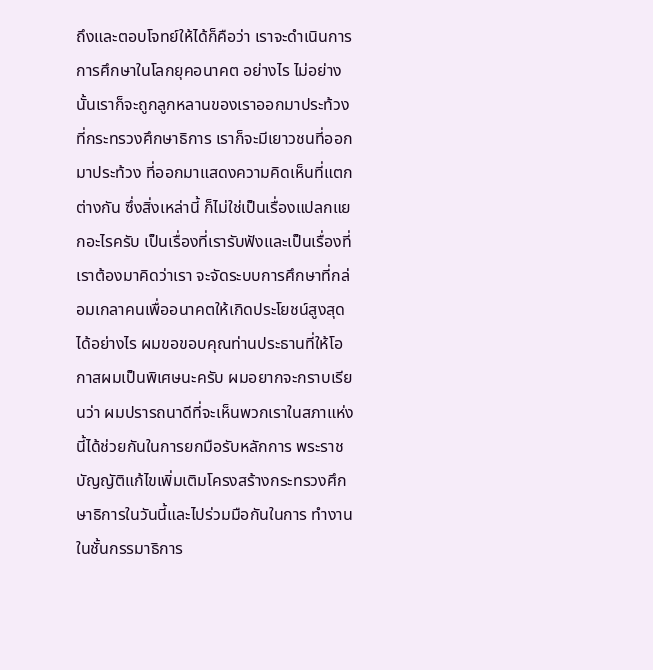ถึงและตอบโจทย์ให้ได้ก็คือว่า เราจะดำเนินการการศึกษาในโลกยุคอนาคต อย่างไร ไม่อย่างนั้นเราก็จะถูกลูกหลานของเราออกมาประท้วงที่กระทรวงศึกษาธิการ เราก็จะมีเยาวชนที่ออกมาประท้วง ที่ออกมาแสดงความคิดเห็นที่แตกต่างกัน ซึ่งสิ่งเหล่านี้ ก็ไม่ใช่เป็นเรื่องแปลกแยกอะไรครับ เป็นเรื่องที่เรารับฟังและเป็นเรื่องที่เราต้องมาคิดว่าเรา จะจัดระบบการศึกษาที่กล่อมเกลาคนเพื่ออนาคตให้เกิดประโยชน์สูงสุดได้อย่างไร ผมขอขอบคุณท่านประธานที่ให้โอกาสผมเป็นพิเศษนะครับ ผมอยากจะกราบเรียนว่า ผมปรารถนาดีที่จะเห็นพวกเราในสภาแห่งนี้ได้ช่วยกันในการยกมือรับหลักการ พระราชบัญญัติแก้ไขเพิ่มเติมโครงสร้างกระทรวงศึกษาธิการในวันนี้และไปร่วมมือกันในการ ทำงานในชั้นกรรมาธิการ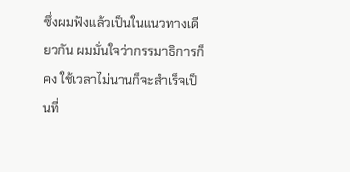ซึ่งผมฟังแล้วเป็นในแนวทางเดียวกัน ผมมั่นใจว่ากรรมาธิการก็คง ใช้เวลาไม่นานก็จะสำเร็จเป็นที่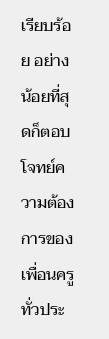เรียบร้อย อย่างน้อยที่สุดก็ตอบโจทย์ความต้องการของ เพื่อนครูทั่วประ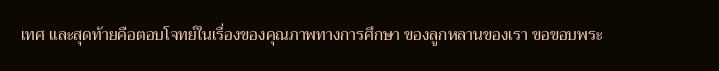เทศ และสุดท้ายคือตอบโจทย์ในเรื่องของคุณภาพทางการศึกษา ของลูกหลานของเรา ขอขอบพระ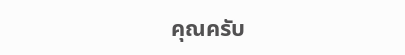คุณครับ